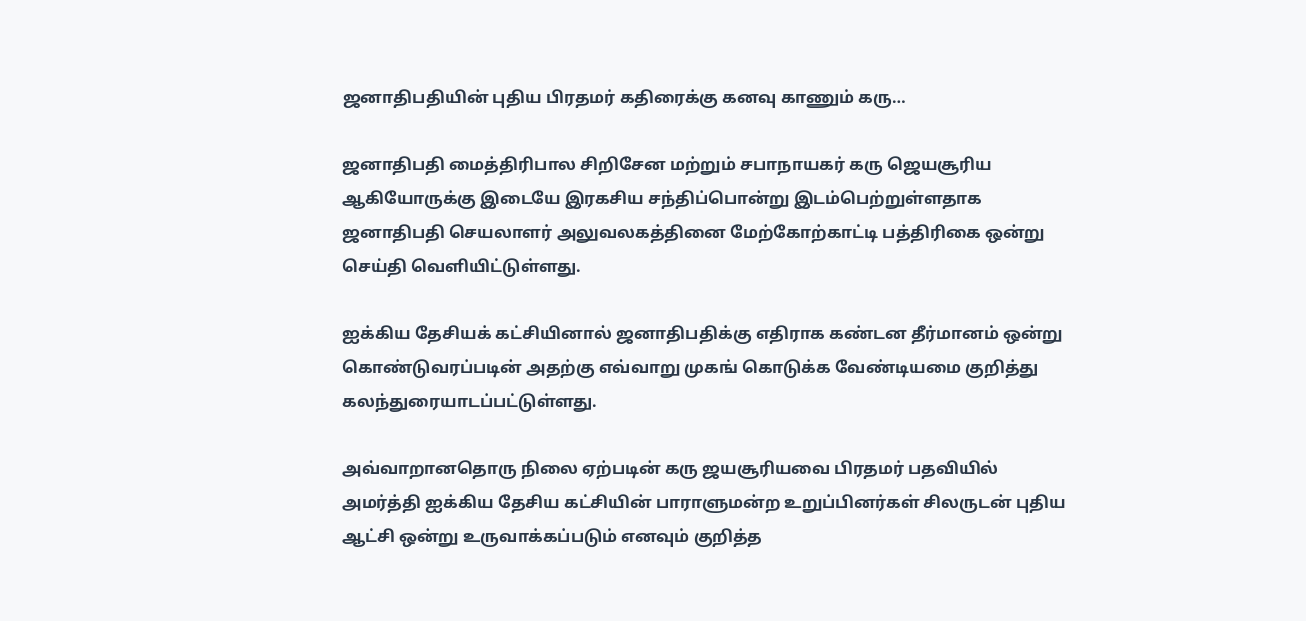ஜனாதிபதியின் புதிய பிரதமர் கதிரைக்கு கனவு காணும் கரு…

ஜனாதிபதி மைத்திரிபால சிறிசேன மற்றும் சபாநாயகர் கரு ஜெயசூரிய ஆகியோருக்கு இடையே இரகசிய சந்திப்பொன்று இடம்பெற்றுள்ளதாக ஜனாதிபதி செயலாளர் அலுவலகத்தினை மேற்கோற்காட்டி பத்திரிகை ஒன்று செய்தி வெளியிட்டுள்ளது.

ஐக்கிய தேசியக் கட்சியினால் ஜனாதிபதிக்கு எதிராக கண்டன தீர்மானம் ஒன்று கொண்டுவரப்படின் அதற்கு எவ்வாறு முகங் கொடுக்க வேண்டியமை குறித்து கலந்துரையாடப்பட்டுள்ளது.

அவ்வாறானதொரு நிலை ஏற்படின் கரு ஜயசூரியவை பிரதமர் பதவியில் அமர்த்தி ஐக்கிய தேசிய கட்சியின் பாராளுமன்ற உறுப்பினர்கள் சிலருடன் புதிய ஆட்சி ஒன்று உருவாக்கப்படும் எனவும் குறித்த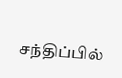சந்திப்பில்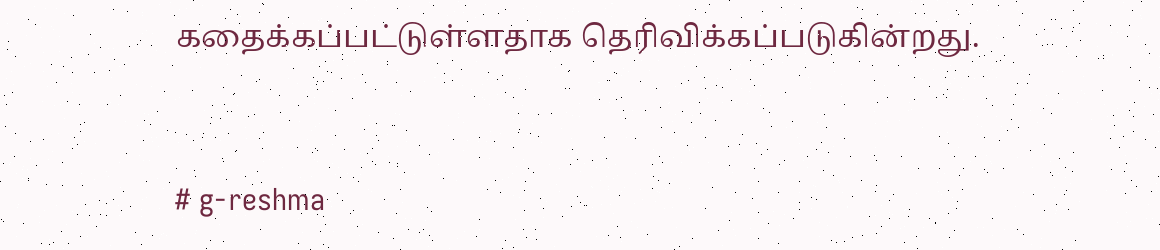கதைக்கப்பட்டுள்ளதாக தெரிவிக்கப்படுகின்றது.



# g-reshma